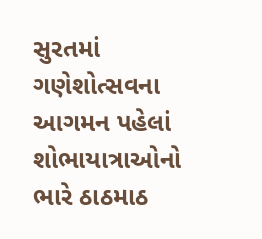સુરતમાં ગણેશોત્સવના આગમન પહેલાં શોભાયાત્રાઓનો ભારે ઠાઠમાઠ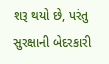શરૂ થયો છે, પરંતુ સુરક્ષાની બેદરકારી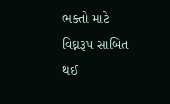ભક્તો માટે વિઘ્નરૂપ સાબિત થઈ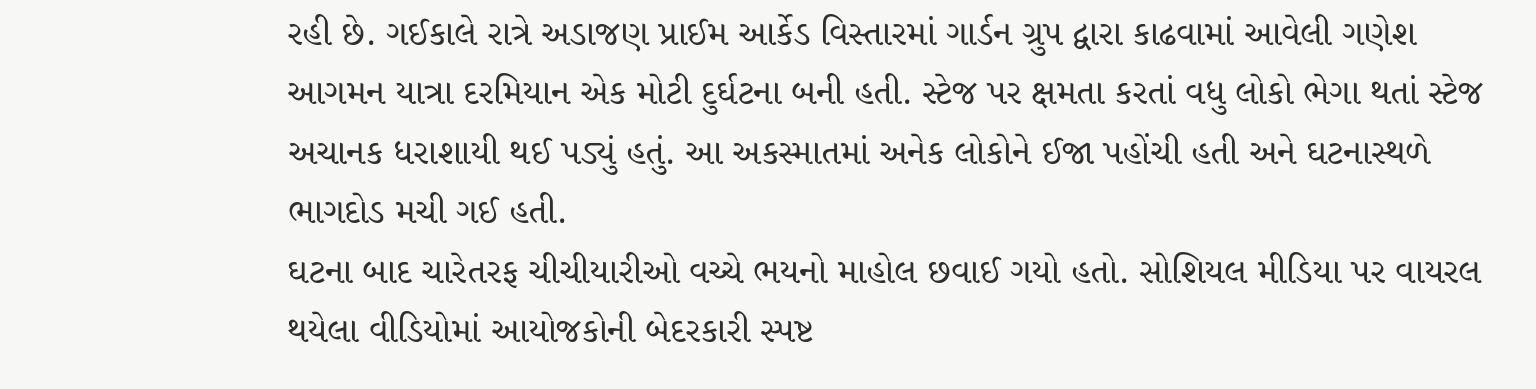રહી છે. ગઈકાલે રાત્રે અડાજણ પ્રાઈમ આર્કેડ વિસ્તારમાં ગાર્ડન ગ્રુપ દ્વારા કાઢવામાં આવેલી ગણેશ આગમન યાત્રા દરમિયાન એક મોટી દુર્ઘટના બની હતી. સ્ટેજ પર ક્ષમતા કરતાં વધુ લોકો ભેગા થતાં સ્ટેજ અચાનક ધરાશાયી થઈ પડ્યું હતું. આ અકસ્માતમાં અનેક લોકોને ઈજા પહોંચી હતી અને ઘટનાસ્થળે ભાગદોડ મચી ગઈ હતી.
ઘટના બાદ ચારેતરફ ચીચીયારીઓ વચ્ચે ભયનો માહોલ છવાઈ ગયો હતો. સોશિયલ મીડિયા પર વાયરલ થયેલા વીડિયોમાં આયોજકોની બેદરકારી સ્પષ્ટ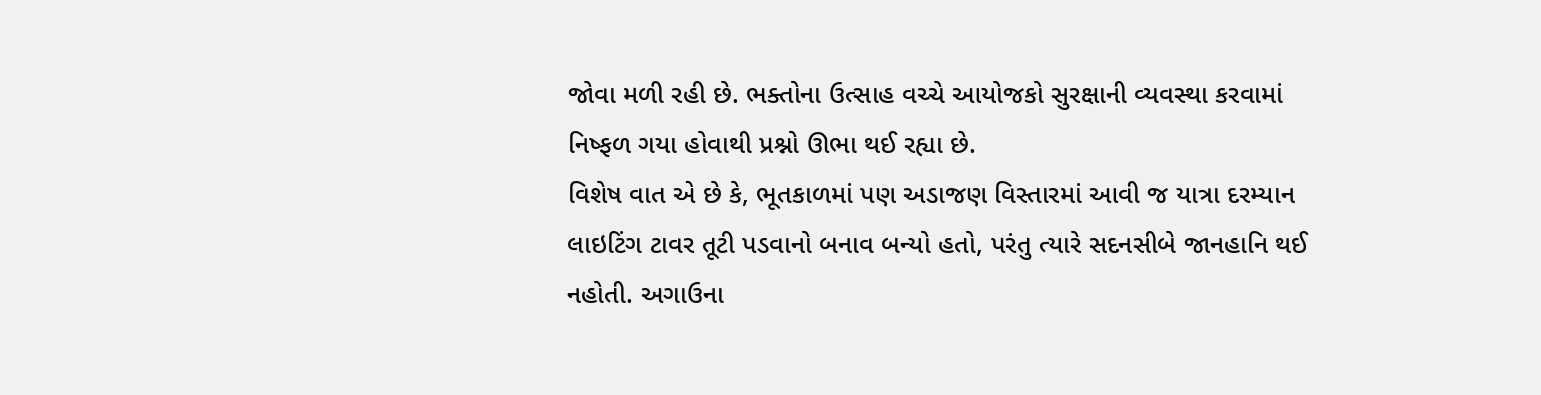જોવા મળી રહી છે. ભક્તોના ઉત્સાહ વચ્ચે આયોજકો સુરક્ષાની વ્યવસ્થા કરવામાં નિષ્ફળ ગયા હોવાથી પ્રશ્નો ઊભા થઈ રહ્યા છે.
વિશેષ વાત એ છે કે, ભૂતકાળમાં પણ અડાજણ વિસ્તારમાં આવી જ યાત્રા દરમ્યાન લાઇટિંગ ટાવર તૂટી પડવાનો બનાવ બન્યો હતો, પરંતુ ત્યારે સદનસીબે જાનહાનિ થઈ નહોતી. અગાઉના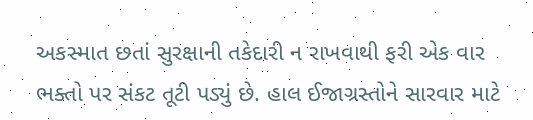અકસ્માત છતાં સુરક્ષાની તકેદારી ન રાખવાથી ફરી એક વાર ભક્તો પર સંકટ તૂટી પડ્યું છે. હાલ ઈજાગ્રસ્તોને સારવાર માટે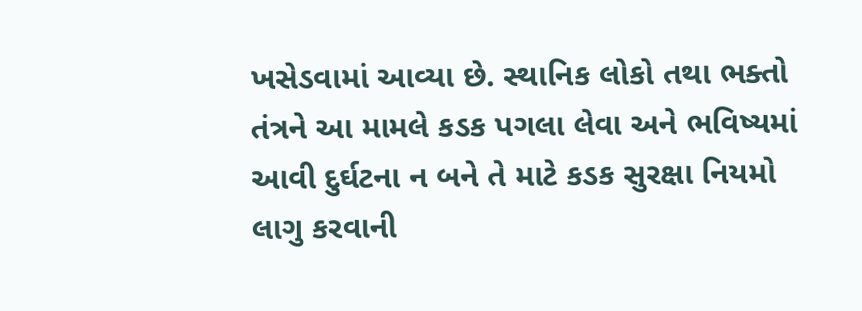ખસેડવામાં આવ્યા છે. સ્થાનિક લોકો તથા ભક્તો તંત્રને આ મામલે કડક પગલા લેવા અને ભવિષ્યમાં આવી દુર્ઘટના ન બને તે માટે કડક સુરક્ષા નિયમો લાગુ કરવાની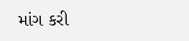માંગ કરી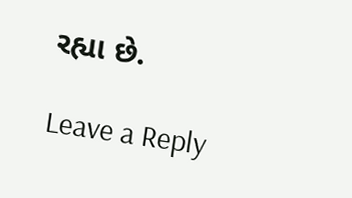રહ્યા છે.

Leave a Reply